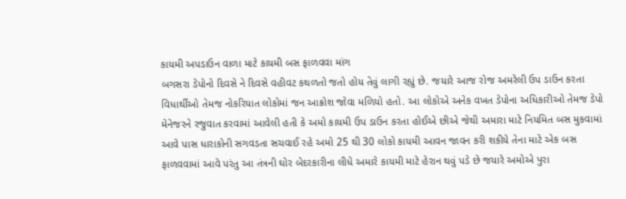કાયમી અપડાઉન વાળા માટે કાયમી બસ ફાળવવા માંગ
બગસરા ડેપોનો દિવસે ને દિવસે વહીવટ કથળતો જતો હોય તેવું લાગી રહ્યું છે. જયારે આજ રોજ અમરેલી ઉપ ડાઉન કરતા વિધાર્થીઓ તેમજ નોકરિયાત લોકોમાં જન આક્રોશ જોવા મળિયો હતો. આ લોકોએ અનેક વખત ડેપોના અધિકારીઓ તેમજ ડેપો મેનેજરને રજુવાત કરવામાં આવેલી હતી કે અમો કાયમી ઉપ ડાઉન કરતા હોઈએ છીએ જેથી અમારા માટે નિયમિત બસ મુકવામાં આવે પાસ ધારાકોની સગવડતા સચવાઈ રહે અમો 25 થી 30 લોકો કાયમી આવન જાવન કરી શકીયે તેના માટે એક બસ ફાળવવામાં આવે પરંતુ આ તંત્રની ઘોર બેદરકારીના લીધે અમારે કાયમી માટે હેરાન થવું પડે છે જયારે અમોએ પુરા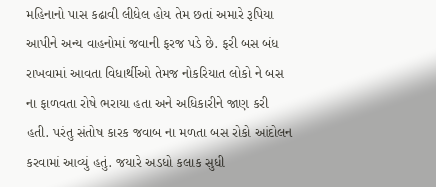મહિનાનો પાસ કઢાવી લીધેલ હોય તેમ છતાં અમારે રૂપિયા આપીને અન્ય વાહનોમાં જવાની ફરજ પડે છે. ફરી બસ બંધ રાખવામાં આવતા વિધાર્થીઓ તેમજ નોકરિયાત લોકો ને બસ ના ફાળવતા રોષે ભરાયા હતા અને અધિકારીને જાણ કરી હતી. પરંતુ સંતોષ કારક જવાબ ના મળતા બસ રોકો આંદોલન કરવામાં આવ્યું હતું. જયારે અડધો કલાક સુધી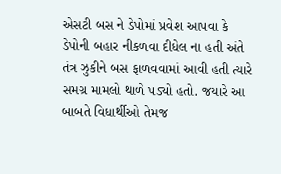એસટી બસ ને ડેપોમાં પ્રવેશ આપવા કે ડેપોની બહાર નીકળવા દીધેલ ના હતી અંતે તંત્ર ઝુકીને બસ ફાળવવામાં આવી હતી ત્યારે સમગ્ર મામલો થાળે પડ્યો હતો. જયારે આ બાબતે વિધાર્થીઓ તેમજ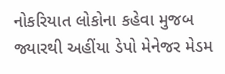નોકરિયાત લોકોના કહેવા મુજબ જ્યારથી અહીંયા ડેપો મેનેજર મેડમ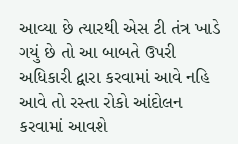આવ્યા છે ત્યારથી એસ ટી તંત્ર ખાડે ગયું છે તો આ બાબતે ઉપરી અધિકારી દ્વારા કરવામાં આવે નહિ આવે તો રસ્તા રોકો આંદોલન કરવામાં આવશે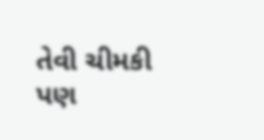તેવી ચીમકી પણ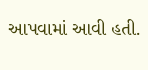આપવામાં આવી હતી.